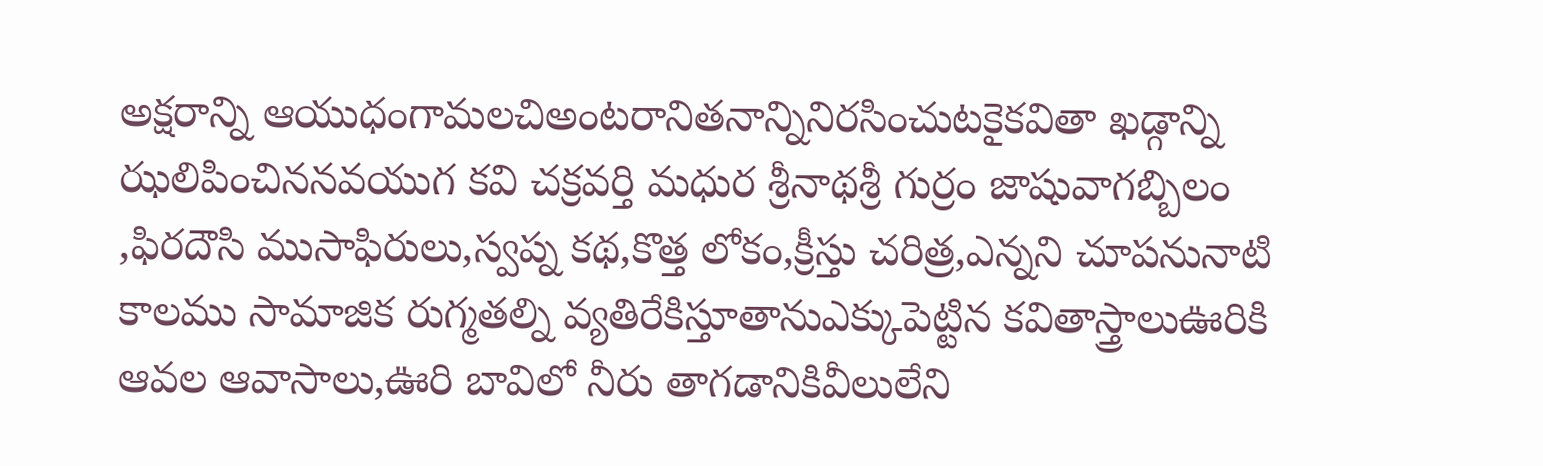అక్షరాన్ని ఆయుధంగామలచిఅంటరానితనాన్నినిరసించుటకైకవితా ఖడ్గాన్ని ఝలిపించిననవయుగ కవి చక్రవర్తి మధుర శ్రీనాథశ్రీ గుర్రం జాషువాగబ్బిలం ,ఫిరదౌసి ముసాఫిరులు,స్వప్న కథ,కొత్త లోకం,క్రీస్తు చరిత్ర,ఎన్నని చూపనునాటి కాలము సామాజిక రుగ్మతల్ని వ్యతిరేకిస్తూతానుఎక్కుపెట్టిన కవితాస్త్రాలుఊరికి ఆవల ఆవాసాలు,ఊరి బావిలో నీరు తాగడానికివీలులేని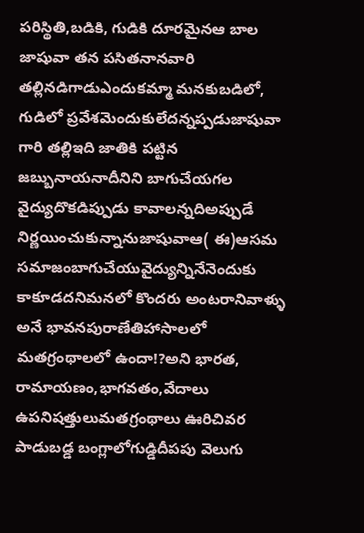పరిస్థితి,బడికి, గుడికి దూరమైనఆ బాల జాషువా తన పసితనానవారి తల్లినడిగాడుఎందుకమ్మా మనకుబడిలో, గుడిలో ప్రవేశమెందుకులేదన్నప్పడుజాషువా గారి తల్లిఇది జాతికి పట్టిన జబ్బునాయనాదీనిని బాగుచేయగల వైద్యుదొకడిప్పుడు కావాలన్నదిఅప్పుడే నిర్ణయించుకున్నానుజాషువాఆ( ఈ)ఆసమ సమాజంబాగుచేయువైద్యున్నినేనెందుకు కాకూడదనిమనలో కొందరు అంటరానివాళ్ళు అనే భావనపురాణేతిహాసాలలో మతగ్రంథాలలో ఉందా!?అని భారత, రామాయణం,భాగవతం,వేదాలు ఉపనిషత్తులుమతగ్రంథాలు ఊరిచివర పాడుబడ్డ బంగ్లాలోగుడ్డిదీపపు వెలుగు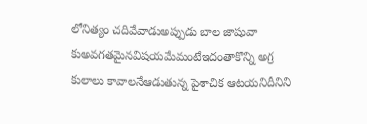లోనిత్యం చదివేవాడుఅప్పుడు బాల జాషువా కుఅవగతమైనవిషయమేమంటేఇదంతాకొన్ని అగ్ర కులాలు కావాలనేఆడుతున్న పైశాచిక ఆటయనిదీనిని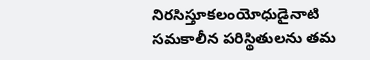నిరసిస్తూకలంయోధుడైనాటి సమకాలీన పరిస్థితులను తమ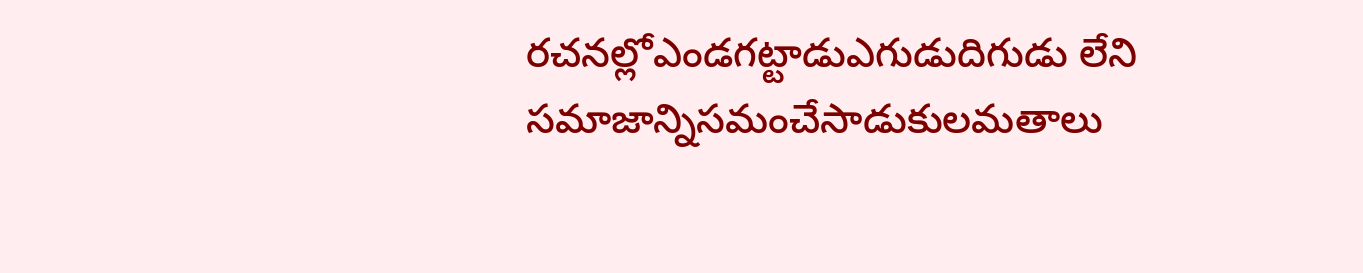రచనల్లోఎండగట్టాడుఎగుడుదిగుడు లేని సమాజాన్నిసమంచేసాడుకులమతాలు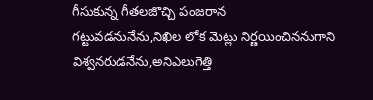గీసుకున్న గీతలజొచ్చి పంజరాన గట్టువడనునేను,నిఖిల లోక మెట్లు నిర్ణయించిననుగాని విశ్వనరుడనేను,అనిఎలుగెత్తి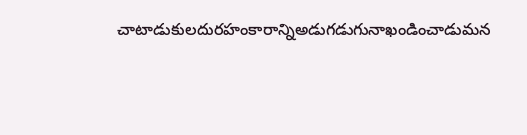చాటాడుకులదురహంకారాన్నిఅడుగడుగునాఖండించాడుమన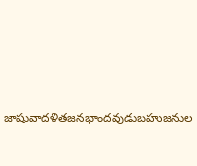జాషువాదళితజనభాందవుడుబహుజనుల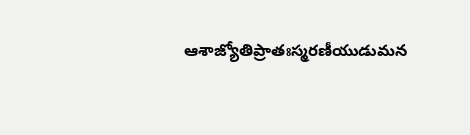ఆశాజ్యోతిప్రాతఃస్మరణీయుడుమన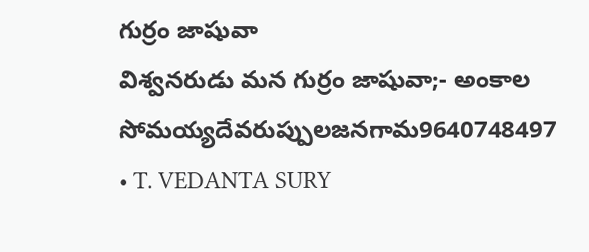గుర్రం జాషువా
విశ్వనరుడు మన గుర్రం జాషువా;- అంకాల సోమయ్యదేవరుప్పులజనగామ9640748497
• T. VEDANTA SURY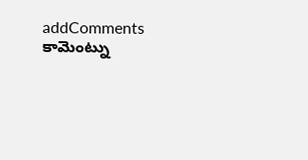addComments
కామెంట్ను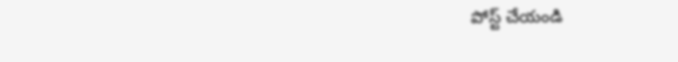పోస్ట్ చేయండి